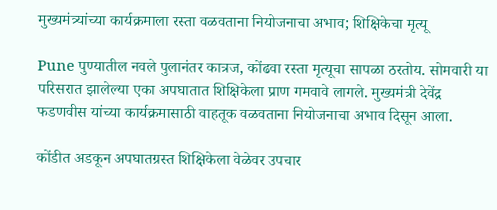मुख्यमंत्र्यांच्या कार्यक्रमाला रस्ता वळवताना नियोजनाचा अभाव; शिक्षिकेचा मृत्यू

Pune पुण्यातील नवले पुलानंतर कात्रज, कोंढवा रस्ता मृत्यूचा सापळा ठरतोय. सोमवारी या परिसरात झालेल्या एका अपघातात शिक्षिकेला प्राण गमवावे लागले. मुख्यमंत्री देवेंद्र फडणवीस यांच्या कार्यक्रमासाठी वाहतूक वळवताना नियोजनाचा अभाव दिसून आला.

कोंडीत अडकून अपघातग्रस्त शिक्षिकेला वेळेवर उपचार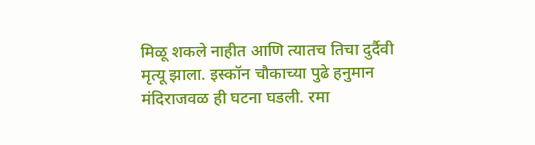मिळू शकले नाहीत आणि त्यातच तिचा दुर्दैवी मृत्यू झाला. इस्कॉन चौकाच्या पुढे हनुमान मंदिराजवळ ही घटना घडली. रमा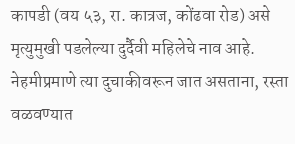कापडी (वय ५३, रा. कात्रज, कोंढवा रोड) असे मृत्युमुखी पडलेल्या दुर्दैवी महिलेचे नाव आहे. नेहमीप्रमाणे त्या दुचाकीवरून जात असताना, रस्ता वळवण्यात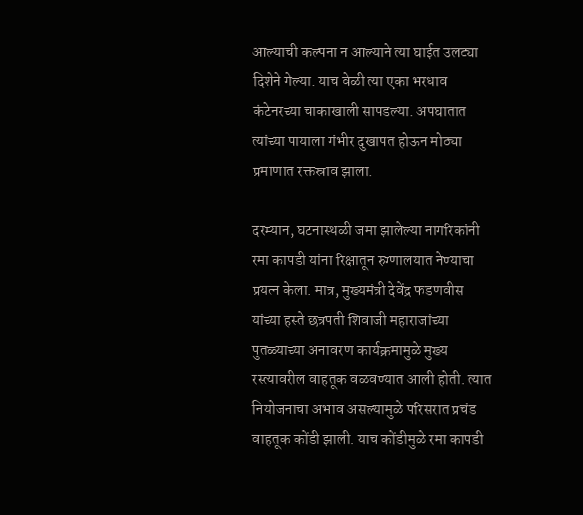आल्याची कल्पना न आल्याने त्या घाईत उलट्या दिशेने गेल्या. याच वेळी त्या एका भरधाव कंटेनरच्या चाकाखाली सापडल्या. अपघातात त्यांच्या पायाला गंभीर दुखापत होऊन मोठ्या प्रमाणात रक्तस्राव झाला.

दरम्यान, घटनास्थळी जमा झालेल्या नागरिकांनी रमा कापडी यांना रिक्षातून रुग्णालयात नेण्याचा प्रयत्न केला. मात्र, मुख्यमंत्री देवेंद्र फडणवीस यांच्या हस्ते छत्रपती शिवाजी महाराजांच्या पुतळ्याच्या अनावरण कार्यक्रमामुळे मुख्य रस्त्यावरील वाहतूक वळवण्यात आली होती. त्यात नियोजनाचा अभाव असल्यामुळे परिसरात प्रचंड वाहतूक कोंडी झाली. याच कोंडीमुळे रमा कापडी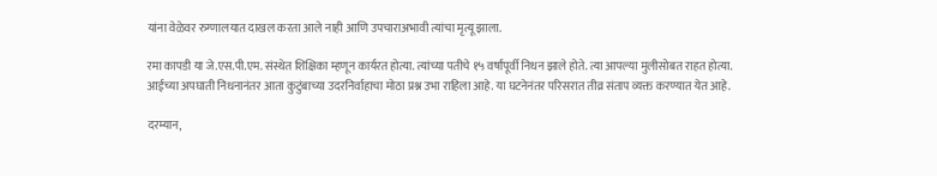यांना वेळेवर रुग्णालयात दाखल करता आले नाही आणि उपचाराअभावी त्यांचा मृत्यू झाला.

रमा कापडी या जे.एस.पी.एम. संस्थेत शिक्षिका म्हणून कार्यरत होत्या. त्यांच्या पतीचे १५ वर्षांपूर्वी निधन झाले होते. त्या आपल्या मुलीसोबत राहत होत्या. आईच्या अपघाती निधनानंतर आता कुटुंबाच्या उदरनिर्वाहाचा मोठा प्रश्न उभा राहिला आहे. या घटनेनंतर परिसरात तीव्र संताप व्यक्त करण्यात येत आहे.

दरम्यान,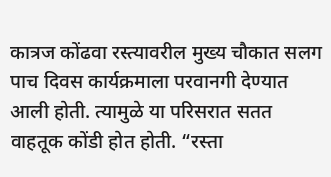कात्रज कोंढवा रस्त्यावरील मुख्य चौकात सलग पाच दिवस कार्यक्रमाला परवानगी देण्यात आली होती. त्यामुळे या परिसरात सतत वाहतूक कोंडी होत होती. “रस्ता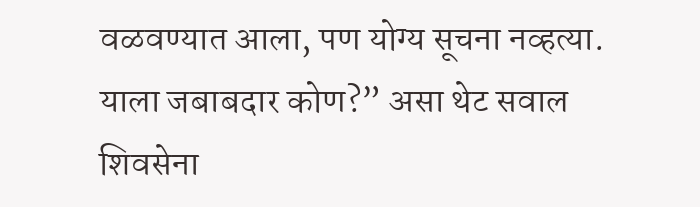वळवण्यात आला, पण योग्य सूचना नव्हत्या. याला जबाबदार कोण?” असा थेट सवाल शिवसेना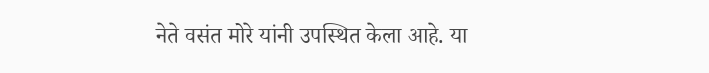नेते वसंत मोरे यांनी उपस्थित केला आहे. या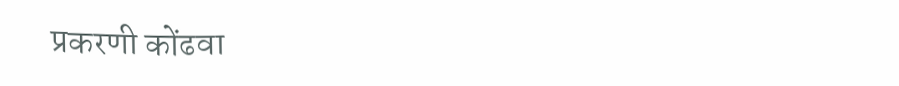प्रकरणी कोंढवा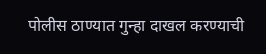पोलीस ठाण्यात गुन्हा दाखल करण्याची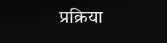प्रक्रिया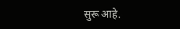सुरू आहे.